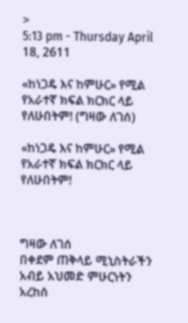>
5:13 pm - Thursday April 18, 2611

«ከነጋዴ እና ከምሁር» የሚል የአራተኛ ክፍል ክርክር ላይ የለሁበትም! (ግዛው ለገሰ)

«ከነጋዴ እና ከምሁር» የሚል የአራተኛ ክፍል ክርክር ላይ የለሁበትም!



ግዛው ለገሰ
በቀደም ጠቅላይ ሚኒስትራችን አብይ አህመድ ምሁርነትን አረከሰ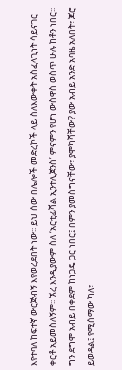እየተባለ ከፍተኛ ውርጅብኝ እየወረደበት ነው፡፡ ይህ ሰው በሌሎች መድረኮች ላይ ስለእውቀት አስፈላጊነት ሳይናገር ቀርቶ አይመስለኝም፡፡ ኧረ እንዲያውም ስለ ‘አርቲፊሻል ኢንተሊጀንስ’ ምናምን የሆነ ውስዋስ ወስጥ ሁሉ ከቶን ነበር፡፡
ግን ደግሞ አብይ በቀደም ከነጋዴ ጋር ነበር፤ በምን ያመስግናቸው፣ ያሞካሻቸው? ያው አብይ አንድ አባዜ አለበት፣ ጆሮ ይወዳል፤ የሚሰማው ካለ፣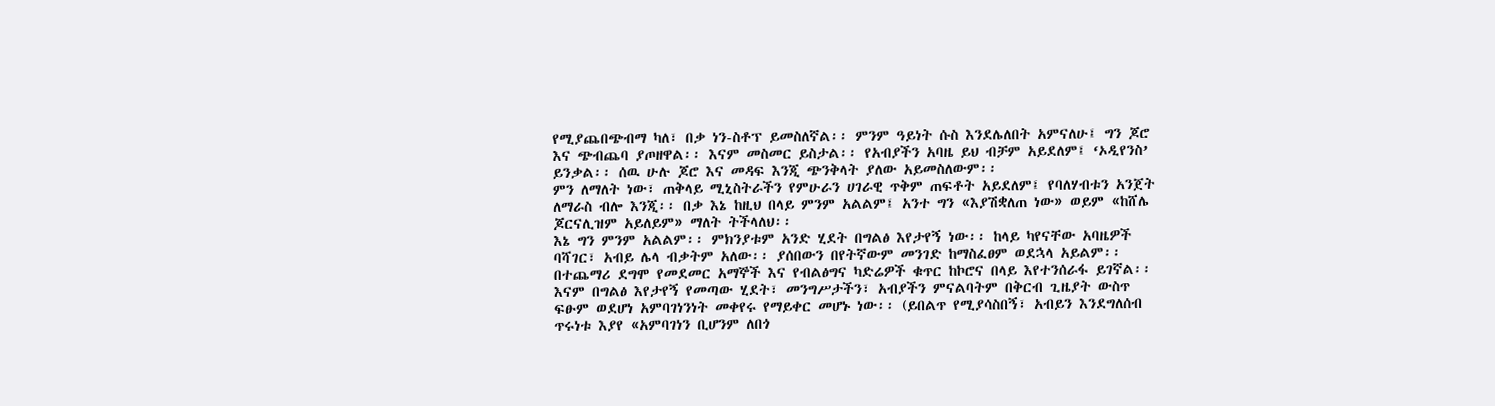የሚያጨበጭብማ ካለ፣ በቃ ነን-ስቶፕ ይመስለኛል፡፡ ምንም ዓይነት ሱስ እንደሌለበት አምናለሁ፤ ግን ጆሮ እና ጭብጨባ ያጦዘዋል፡፡ እናም መስመር ይስታል፡፡ የአብያችን አባዜ ይህ ብቻም አይደለም፤ ‘ኦዲየንስ’ ይንቃል፡፡ ሰዉ ሁሉ ጆሮ እና መዳፍ እንጂ ጭንቅላት ያለው አይመስለውም፡፡
ምን ለማለት ነው፣ ጠቅላይ ሚኒስትራችን የምሁራን ሀገራዊ ጥቅም ጠፍቶት አይደለም፤ የባለሃብቱን አንጀት ለማራስ ብሎ እንጂ፡፡ በቃ እኔ ከዚህ በላይ ምንም አልልም፤ አንተ ግን «እያሽቋለጠ ነው» ወይም «ከሸሌ ጆርናሊዝም አይለይም» ማለት ትችላለህ፡፡
እኔ ግን ምንም አልልም፡፡ ምክንያቱም አንድ ሂደት በግልፅ እየታየኝ ነው፡፡ ከላይ ካየናቸው አባዜዎች ባሻገር፣ አብይ ሌላ ብቃትም አለው፡፡ ያሰበውን በየትኛውም መንገድ ከማስፈፀም ወደኋላ አይልም፡፡ በተጨማሪ ደግሞ የመደመር አማኞች እና የብልፅግና ካድሬዎች ቁጥር ከኮሮና በላይ እየተንሰራፋ ይገኛል፡፡
እናም በግልፅ እየታየኝ የመጣው ሂደት፣ መንግሥታችን፣ አብያችን ምናልባትም በቅርብ ጊዜያት ውስጥ ፍፁም ወደሆነ አምባገነንነት መቀየሩ የማይቀር መሆኑ ነው፡፡ (ይበልጥ የሚያሳስበኝ፣ አብይን እንደግለሰብ ጥሩነቱ እያየ «አምባገነን ቢሆንም ለበጎ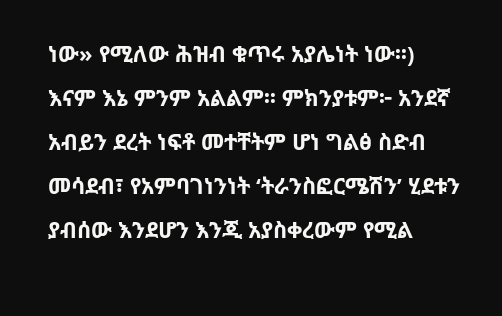ነው» የሚለው ሕዝብ ቁጥሩ አያሌነት ነው፡፡)
እናም እኔ ምንም አልልም፡፡ ምክንያቱም፦ አንደኛ አብይን ደረት ነፍቶ መተቸትም ሆነ ግልፅ ስድብ መሳደብ፣ የአምባገነንነት ‘ትራንስፎርሜሽን’ ሂደቱን ያብሰው እንደሆን እንጂ አያስቀረውም የሚል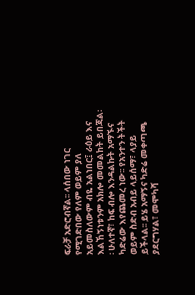ፍራቻ አድሮብኛል፡፡ ላሰበው ነገር የሚገድበው የለም ወይም ያለ አይመስለውም ብዬ አልነበር፤ ራዕይ እና እልኸኝነቱንም አክሎ መመልከት ይበጃል፡፡ ሁለተኛ፣ ከፍ ብሎ እንዳልኩት አማኙና ካድሬው እየጨመረ ነው፡፡ የአንተን ትችት ወይም ስድብ አብይ ላይሰማ፣ ላያይ ይችላል፡፡ ይሄ አማኝና ካድሬ መቀጣጫ ያደርግሃል፣ መሞካሻ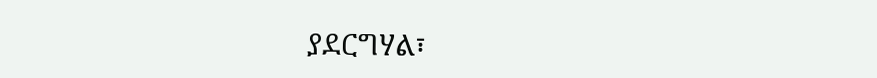ያደርግሃል፣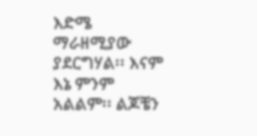እድሜ ማራዘሚያው ያደርግሃል፡፡ እናም እኔ ምንም አልልም፡፡ ልጆቼን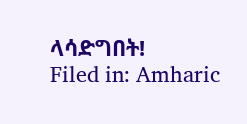ላሳድግበት!
Filed in: Amharic